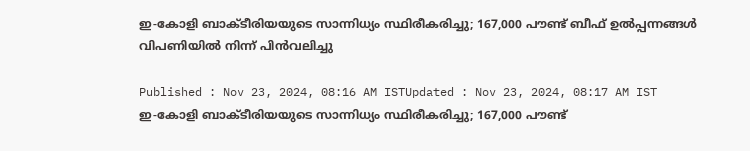ഇ-കോളി ബാക്ടീരിയയുടെ സാന്നിധ്യം സ്ഥിരീകരിച്ചു; 167,000 പൗണ്ട് ബീഫ് ഉൽപ്പന്നങ്ങൾ വിപണിയിൽ നിന്ന് പിൻവലിച്ചു

Published : Nov 23, 2024, 08:16 AM ISTUpdated : Nov 23, 2024, 08:17 AM IST
ഇ-കോളി ബാക്ടീരിയയുടെ സാന്നിധ്യം സ്ഥിരീകരിച്ചു; 167,000 പൗണ്ട്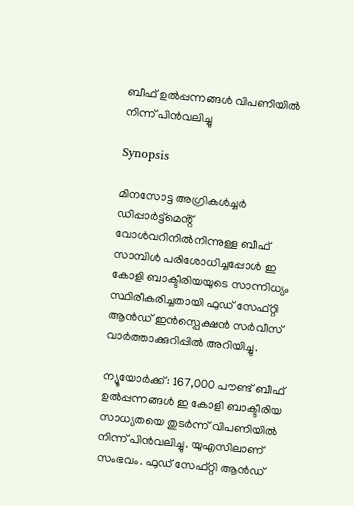ബീഫ് ഉൽപ്പന്നങ്ങൾ വിപണിയിൽ നിന്ന് പിൻവലിച്ചു

Synopsis

മിനസോട്ട അഗ്രികൾച്ചർ ഡിപ്പാർട്ട്‌മെൻ്റ് വോൾവറിനിൽനിന്നുള്ള ബീഫ് സാമ്പിൾ പരിശോധിച്ചപ്പോൾ ഇ കോളി ബാക്ടീരിയയുടെ സാന്നിധ്യം സ്ഥിരീകരിച്ചതായി ഫുഡ് സേഫ്റ്റി ആൻഡ് ഇൻസ്പെക്ഷൻ സർവീസ് വാർത്താക്കുറിപ്പിൽ അറിയിച്ചു.

ന്യൂയോർക്ക്: 167,000 പൗണ്ട് ബീഫ് ഉൽപ്പന്നങ്ങൾ ഇ കോളി ബാക്ടീരിയ സാധ്യതയെ തുടർന്ന് വിപണിയിൽ നിന്ന് പിൻവലിച്ചു. യുഎസിലാണ് സംഭവം. ഫുഡ് സേഫ്റ്റി ആൻഡ്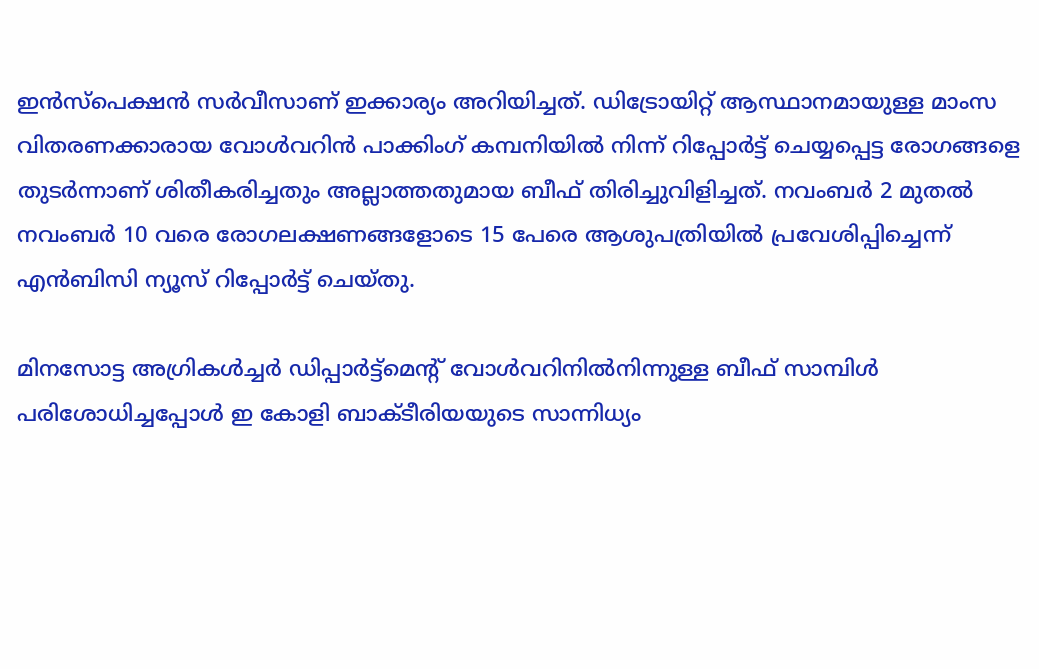ഇൻസ്പെക്ഷൻ സർവീസാണ് ഇക്കാര്യം അറിയിച്ചത്. ഡിട്രോയിറ്റ് ആസ്ഥാനമായുള്ള മാംസ വിതരണക്കാരായ വോൾവറിൻ പാക്കിംഗ് കമ്പനിയിൽ നിന്ന് റിപ്പോർട്ട് ചെയ്യപ്പെട്ട രോഗങ്ങളെ തുടർന്നാണ് ശിതീകരിച്ചതും അല്ലാത്തതുമായ ബീഫ് തിരിച്ചുവിളിച്ചത്. നവംബർ 2 മുതൽ നവംബർ 10 വരെ രോഗലക്ഷണങ്ങളോടെ 15 പേരെ ആശുപത്രിയിൽ പ്രവേശിപ്പിച്ചെന്ന് എൻബിസി ന്യൂസ് റിപ്പോർട്ട് ചെയ്തു.

മിനസോട്ട അഗ്രികൾച്ചർ ഡിപ്പാർട്ട്‌മെൻ്റ് വോൾവറിനിൽനിന്നുള്ള ബീഫ് സാമ്പിൾ പരിശോധിച്ചപ്പോൾ ഇ കോളി ബാക്ടീരിയയുടെ സാന്നിധ്യം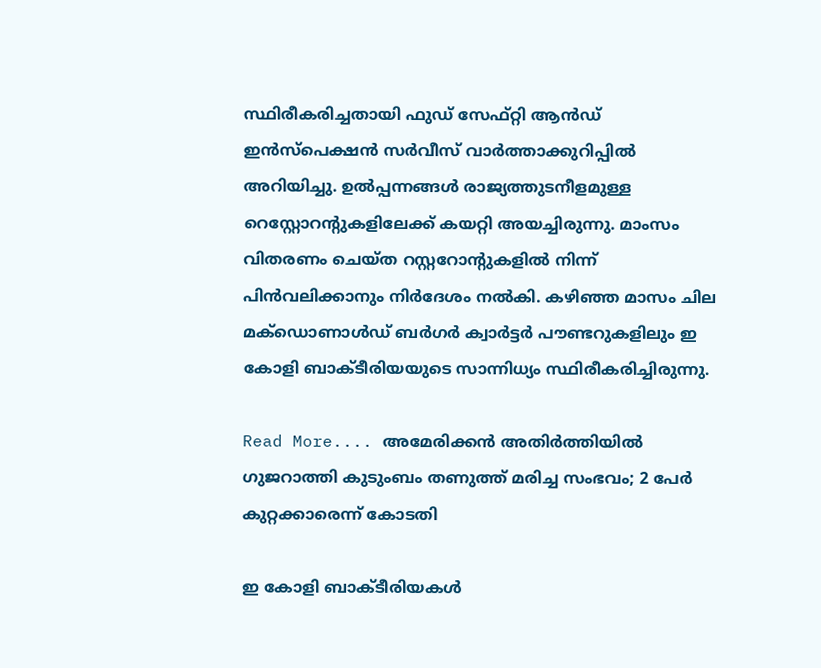സ്ഥിരീകരിച്ചതായി ഫുഡ് സേഫ്റ്റി ആൻഡ് ഇൻസ്പെക്ഷൻ സർവീസ് വാർത്താക്കുറിപ്പിൽ അറിയിച്ചു. ഉൽപ്പന്നങ്ങൾ രാജ്യത്തുടനീളമുള്ള റെസ്റ്റോറൻ്റുകളിലേക്ക് കയറ്റി അയച്ചിരുന്നു. മാംസം വിതരണം ചെയ്ത റസ്റ്ററോന്റുകളിൽ നിന്ന് പിൻവലിക്കാനും നിർദേശം നൽകി. കഴിഞ്ഞ മാസം ചില മക്‌ഡൊണാൾഡ് ബർഗർ ക്വാർട്ടർ പൗണ്ടറുകളിലും ഇ കോളി ബാക്ടീരിയയുടെ സാന്നിധ്യം സ്ഥിരീകരിച്ചിരുന്നു.

Read More.... അമേരിക്കന്‍ അതിര്‍ത്തിയില്‍ ഗുജറാത്തി കുടുംബം തണുത്ത് മരിച്ച സംഭവം; 2 പേർ കുറ്റക്കാരെന്ന് കോടതി

ഇ കോളി ബാക്ടീരിയകൾ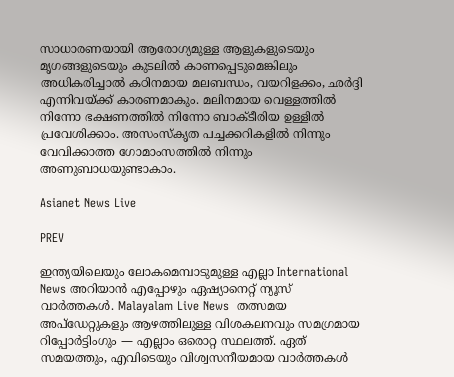സാധാരണയായി ആരോഗ്യമുള്ള ആളുകളുടെയും മൃഗങ്ങളുടെയും കുടലിൽ കാണപ്പെടുമെങ്കിലും അധികരിച്ചാൽ കഠിനമായ മലബന്ധം, വയറിളക്കം, ഛർദ്ദി എന്നിവയ്ക്ക് കാരണമാകും. മലിനമായ വെള്ളത്തിൽ നിന്നോ ഭക്ഷണത്തിൽ നിന്നോ ബാക്ടീരിയ ഉള്ളിൽ പ്രവേശിക്കാം. അസംസ്കൃത പച്ചക്കറികളിൽ നിന്നും വേവിക്കാത്ത ഗോമാംസത്തിൽ നിന്നും അണുബാധയുണ്ടാകാം.

Asianet News Live

PREV

ഇന്ത്യയിലെയും ലോകമെമ്പാടുമുള്ള എല്ലാ International News അറിയാൻ എപ്പോഴും ഏഷ്യാനെറ്റ് ന്യൂസ് വാർത്തകൾ. Malayalam Live News  തത്സമയ അപ്‌ഡേറ്റുകളും ആഴത്തിലുള്ള വിശകലനവും സമഗ്രമായ റിപ്പോർട്ടിംഗും — എല്ലാം ഒരൊറ്റ സ്ഥലത്ത്. ഏത് സമയത്തും, എവിടെയും വിശ്വസനീയമായ വാർത്തകൾ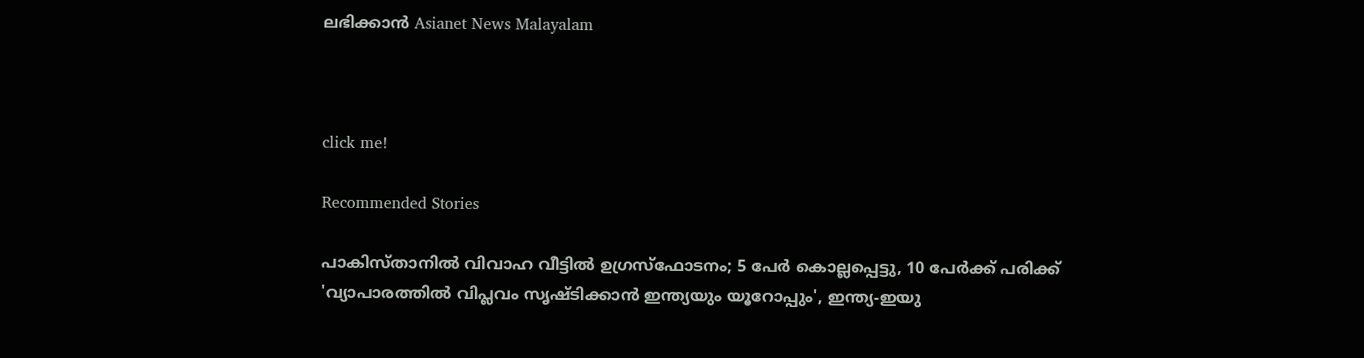ലഭിക്കാൻ Asianet News Malayalam



click me!

Recommended Stories

പാകിസ്താനിൽ വിവാഹ വീട്ടിൽ ഉഗ്രസ്ഫോടനം; 5 പേർ കൊല്ലപ്പെട്ടു, 10 പേർക്ക് പരിക്ക്
'വ്യാപാരത്തിൽ വിപ്ലവം സൃഷ്ടിക്കാൻ ഇന്ത്യയും യൂറോപ്പും', ഇന്ത്യ-ഇയു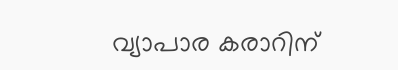വ്യാപാര കരാറിന്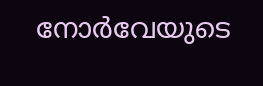നോർവേയുടെ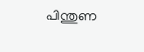പിന്തുണ